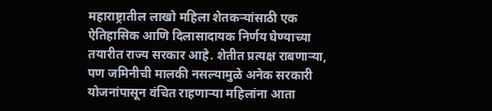महाराष्ट्रातील लाखो महिला शेतकऱ्यांसाठी एक ऐतिहासिक आणि दिलासादायक निर्णय घेण्याच्या तयारीत राज्य सरकार आहे. शेतीत प्रत्यक्ष राबणाऱ्या, पण जमिनीची मालकी नसल्यामुळे अनेक सरकारी योजनांपासून वंचित राहणाऱ्या महिलांना आता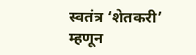स्वतंत्र ‘शेतकरी’ म्हणून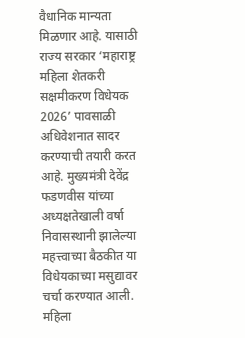वैधानिक मान्यता मिळणार आहे. यासाठी राज्य सरकार ‘महाराष्ट्र महिला शेतकरी सक्षमीकरण विधेयक 2026’ पावसाळी अधिवेशनात सादर करण्याची तयारी करत आहे. मुख्यमंत्री देवेंद्र फडणवीस यांच्या अध्यक्षतेखाली वर्षा निवासस्थानी झालेल्या महत्त्वाच्या बैठकीत या विधेयकाच्या मसुद्यावर चर्चा करण्यात आली. महिला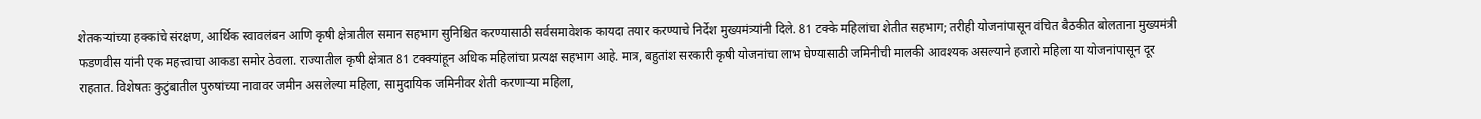शेतकऱ्यांच्या हक्कांचे संरक्षण, आर्थिक स्वावलंबन आणि कृषी क्षेत्रातील समान सहभाग सुनिश्चित करण्यासाठी सर्वसमावेशक कायदा तयार करण्याचे निर्देश मुख्यमंत्र्यांनी दिले. 81 टक्के महिलांचा शेतीत सहभाग; तरीही योजनांपासून वंचित बैठकीत बोलताना मुख्यमंत्री फडणवीस यांनी एक महत्त्वाचा आकडा समोर ठेवला. राज्यातील कृषी क्षेत्रात 81 टक्क्यांहून अधिक महिलांचा प्रत्यक्ष सहभाग आहे. मात्र, बहुतांश सरकारी कृषी योजनांचा लाभ घेण्यासाठी जमिनीची मालकी आवश्यक असल्याने हजारो महिला या योजनांपासून दूर राहतात. विशेषतः कुटुंबातील पुरुषांच्या नावावर जमीन असलेल्या महिला, सामुदायिक जमिनीवर शेती करणाऱ्या महिला,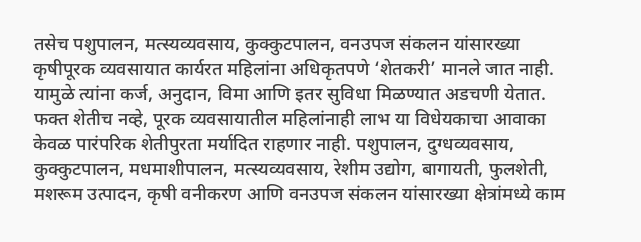तसेच पशुपालन, मत्स्यव्यवसाय, कुक्कुटपालन, वनउपज संकलन यांसारख्या कृषीपूरक व्यवसायात कार्यरत महिलांना अधिकृतपणे ‘शेतकरी’ मानले जात नाही. यामुळे त्यांना कर्ज, अनुदान, विमा आणि इतर सुविधा मिळण्यात अडचणी येतात. फक्त शेतीच नव्हे, पूरक व्यवसायातील महिलांनाही लाभ या विधेयकाचा आवाका केवळ पारंपरिक शेतीपुरता मर्यादित राहणार नाही. पशुपालन, दुग्धव्यवसाय, कुक्कुटपालन, मधमाशीपालन, मत्स्यव्यवसाय, रेशीम उद्योग, बागायती, फुलशेती, मशरूम उत्पादन, कृषी वनीकरण आणि वनउपज संकलन यांसारख्या क्षेत्रांमध्ये काम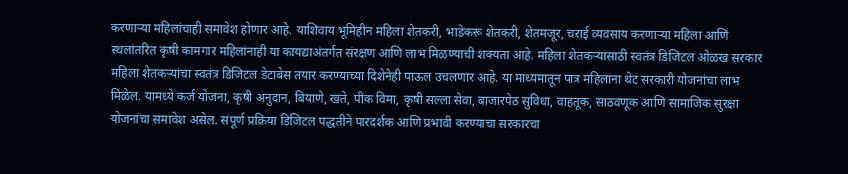करणाऱ्या महिलांचाही समावेश होणार आहे. याशिवाय भूमिहीन महिला शेतकरी, भाडेकरू शेतकरी, शेतमजूर, चराई व्यवसाय करणाऱ्या महिला आणि स्थलांतरित कृषी कामगार महिलांनाही या कायद्याअंतर्गत संरक्षण आणि लाभ मिळण्याची शक्यता आहे. महिला शेतकऱ्यांसाठी स्वतंत्र डिजिटल ओळख सरकार महिला शेतकऱ्यांचा स्वतंत्र डिजिटल डेटाबेस तयार करण्याच्या दिशेनेही पाऊल उचलणार आहे. या माध्यमातून पात्र महिलांना थेट सरकारी योजनांचा लाभ मिळेल. यामध्ये कर्ज योजना, कृषी अनुदान, बियाणे, खते, पीक विमा, कृषी सल्ला सेवा, बाजारपेठ सुविधा, वाहतूक, साठवणूक आणि सामाजिक सुरक्षा योजनांचा समावेश असेल. संपूर्ण प्रक्रिया डिजिटल पद्धतीने पारदर्शक आणि प्रभावी करण्याचा सरकारचा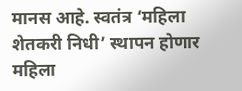मानस आहे. स्वतंत्र ‘महिला शेतकरी निधी’ स्थापन होणार महिला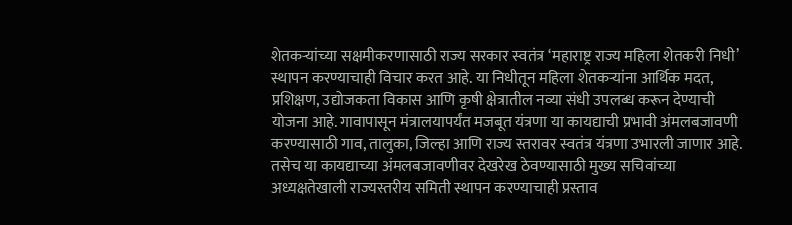शेतकऱ्यांच्या सक्षमीकरणासाठी राज्य सरकार स्वतंत्र ‘महाराष्ट्र राज्य महिला शेतकरी निधी’ स्थापन करण्याचाही विचार करत आहे. या निधीतून महिला शेतकऱ्यांना आर्थिक मदत, प्रशिक्षण, उद्योजकता विकास आणि कृषी क्षेत्रातील नव्या संधी उपलब्ध करून देण्याची योजना आहे. गावापासून मंत्रालयापर्यंत मजबूत यंत्रणा या कायद्याची प्रभावी अंमलबजावणी करण्यासाठी गाव, तालुका, जिल्हा आणि राज्य स्तरावर स्वतंत्र यंत्रणा उभारली जाणार आहे. तसेच या कायद्याच्या अंमलबजावणीवर देखरेख ठेवण्यासाठी मुख्य सचिवांच्या अध्यक्षतेखाली राज्यस्तरीय समिती स्थापन करण्याचाही प्रस्ताव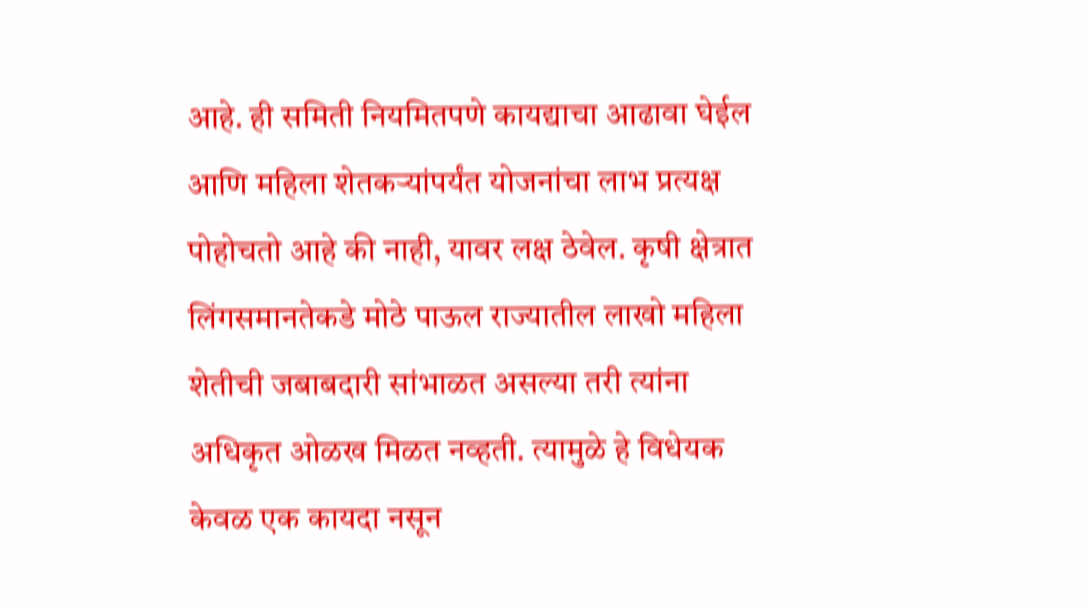आहे. ही समिती नियमितपणे कायद्याचा आढावा घेईल आणि महिला शेतकऱ्यांपर्यंत योजनांचा लाभ प्रत्यक्ष पोहोचतो आहे की नाही, यावर लक्ष ठेवेल. कृषी क्षेत्रात लिंगसमानतेकडे मोठे पाऊल राज्यातील लाखो महिला शेतीची जबाबदारी सांभाळत असल्या तरी त्यांना अधिकृत ओळख मिळत नव्हती. त्यामुळे हे विधेयक केवळ एक कायदा नसून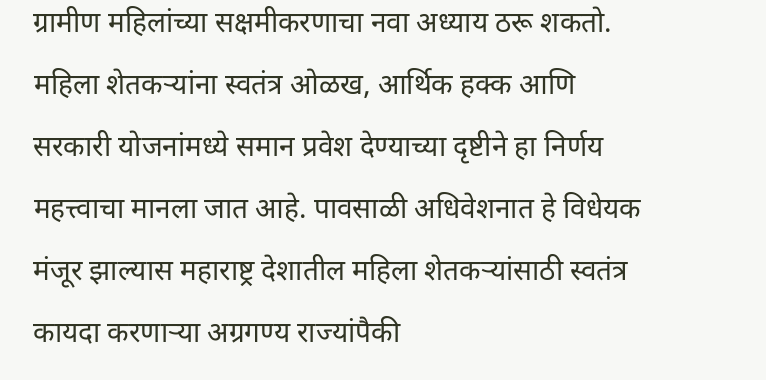ग्रामीण महिलांच्या सक्षमीकरणाचा नवा अध्याय ठरू शकतो. महिला शेतकऱ्यांना स्वतंत्र ओळख, आर्थिक हक्क आणि सरकारी योजनांमध्ये समान प्रवेश देण्याच्या दृष्टीने हा निर्णय महत्त्वाचा मानला जात आहे. पावसाळी अधिवेशनात हे विधेयक मंजूर झाल्यास महाराष्ट्र देशातील महिला शेतकऱ्यांसाठी स्वतंत्र कायदा करणाऱ्या अग्रगण्य राज्यांपैकी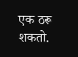एक ठरू शकतो.